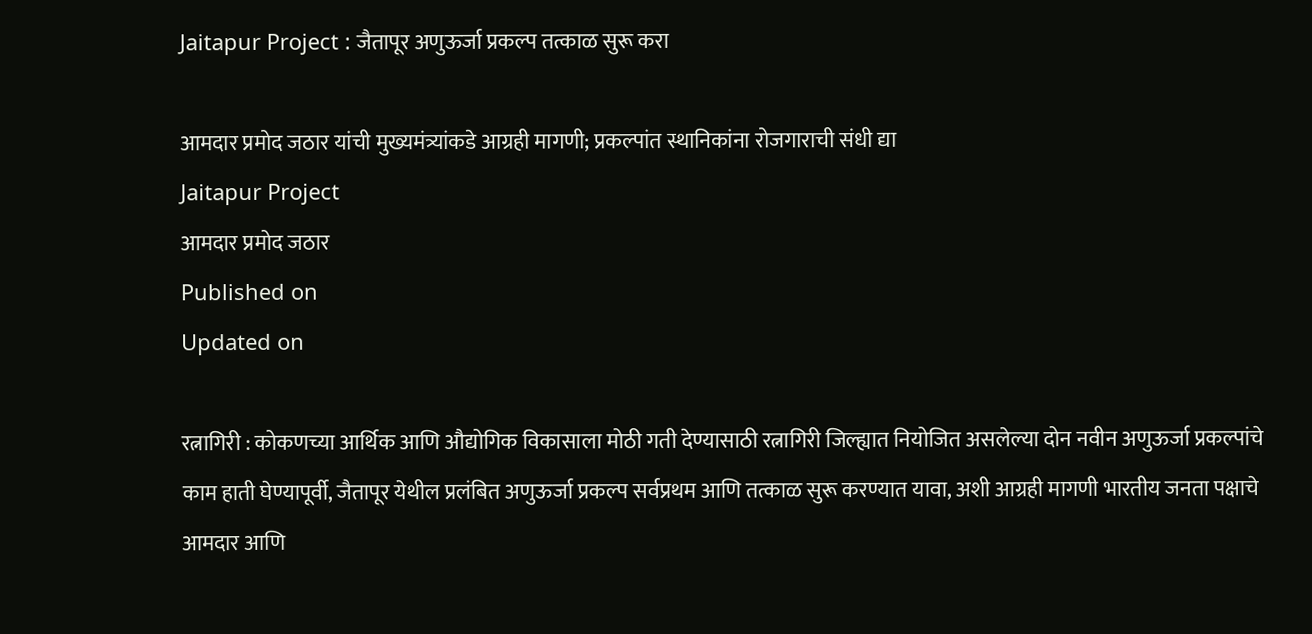Jaitapur Project : जैतापूर अणुऊर्जा प्रकल्प तत्काळ सुरू करा

आमदार प्रमोद जठार यांची मुख्यमंत्र्यांकडे आग्रही मागणी; प्रकल्पांत स्थानिकांना रोजगाराची संधी द्या
Jaitapur Project
आमदार प्रमोद जठार
Published on
Updated on

रत्नागिरी : कोकणच्या आर्थिक आणि औद्योगिक विकासाला मोठी गती देण्यासाठी रत्नागिरी जिल्ह्यात नियोजित असलेल्या दोन नवीन अणुऊर्जा प्रकल्पांचे काम हाती घेण्यापूर्वी, जैतापूर येथील प्रलंबित अणुऊर्जा प्रकल्प सर्वप्रथम आणि तत्काळ सुरू करण्यात यावा, अशी आग्रही मागणी भारतीय जनता पक्षाचे आमदार आणि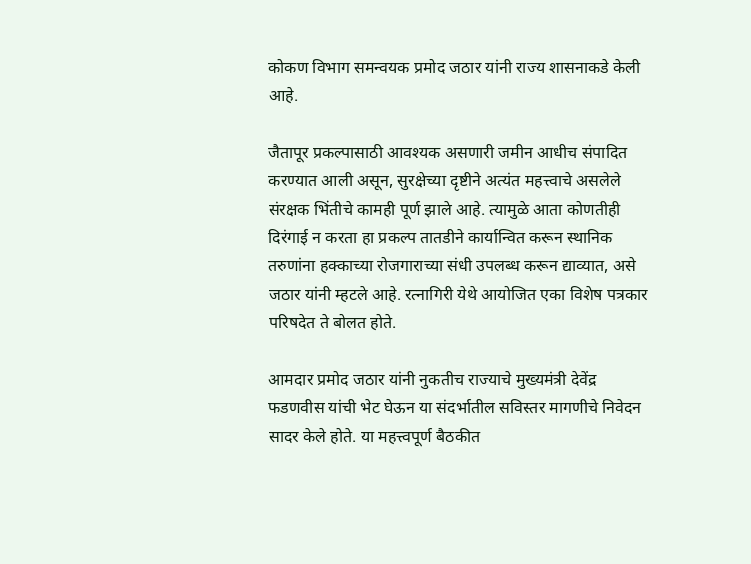कोकण विभाग समन्वयक प्रमोद जठार यांनी राज्य शासनाकडे केली आहे.

जैतापूर प्रकल्पासाठी आवश्यक असणारी जमीन आधीच संपादित करण्यात आली असून, सुरक्षेच्या दृष्टीने अत्यंत महत्त्वाचे असलेले संरक्षक भिंतीचे कामही पूर्ण झाले आहे. त्यामुळे आता कोणतीही दिरंगाई न करता हा प्रकल्प तातडीने कार्यान्वित करून स्थानिक तरुणांना हक्काच्या रोजगाराच्या संधी उपलब्ध करून द्याव्यात, असे जठार यांनी म्हटले आहे. रत्नागिरी येथे आयोजित एका विशेष पत्रकार परिषदेत ते बोलत होते.

आमदार प्रमोद जठार यांनी नुकतीच राज्याचे मुख्यमंत्री देवेंद्र फडणवीस यांची भेट घेऊन या संदर्भातील सविस्तर मागणीचे निवेदन सादर केले होते. या महत्त्वपूर्ण बैठकीत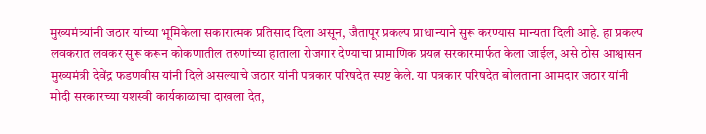मुख्यमंत्र्यांनी जठार यांच्या भूमिकेला सकारात्मक प्रतिसाद दिला असून, जैतापूर प्रकल्प प्राधान्याने सुरू करण्यास मान्यता दिली आहे. हा प्रकल्प लवकरात लवकर सुरू करून कोकणातील तरुणांच्या हाताला रोजगार देण्याचा प्रामाणिक प्रयत्न सरकारमार्फत केला जाईल, असे ठोस आश्वासन मुख्यमंत्री देवेंद्र फडणवीस यांनी दिले असल्याचे जठार यांनी पत्रकार परिषदेत स्पष्ट केले. या पत्रकार परिषदेत बोलताना आमदार जठार यांनी मोदी सरकारच्या यशस्वी कार्यकाळाचा दाखला देत,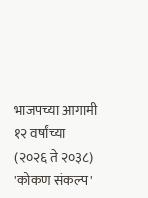भाजपच्या आगामी १२ वर्षांच्या (२०२६ ते २०३८) 'कोकण संकल्प'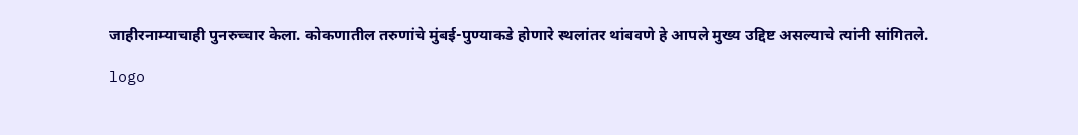जाहीरनाम्याचाही पुनरुच्चार केला. कोकणातील तरुणांचे मुंबई-पुण्याकडे होणारे स्थलांतर थांबवणे हे आपले मुख्य उद्दिष्ट असल्याचे त्यांनी सांगितले.

logo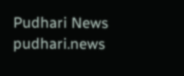Pudhari News
pudhari.news